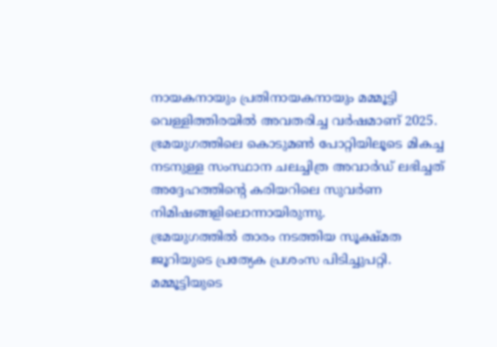നായകനായും പ്രതിനായകനായും മമ്മൂട്ടി വെള്ളിത്തിരയിൽ അവതരിച്ച വർഷമാണ് 2025. ഭ്രമയുഗത്തിലെ കൊടുമൺ പോറ്റിയിലൂടെ മികച്ച നടനുള്ള സംസ്ഥാന ചലച്ചിത്ര അവാർഡ് ലഭിച്ചത് അദ്ദേഹത്തിന്റെ കരിയറിലെ സുവർണ നിമിഷങ്ങളിലൊന്നായിരുന്നു.
ഭ്രമയുഗത്തിൽ താരം നടത്തിയ സൂക്ഷ്മത ജൂറിയുടെ പ്രത്യേക പ്രശംസ പിടിച്ചുപറ്റി. മമ്മൂട്ടിയുടെ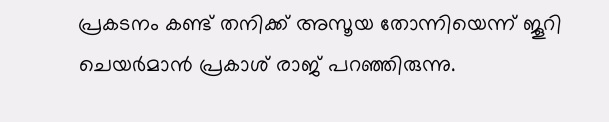പ്രകടനം കണ്ട് തനിക്ക് അസൂയ തോന്നിയെന്ന് ജൂറി ചെയർമാൻ പ്രകാശ് രാജ് പറഞ്ഞിരുന്നു.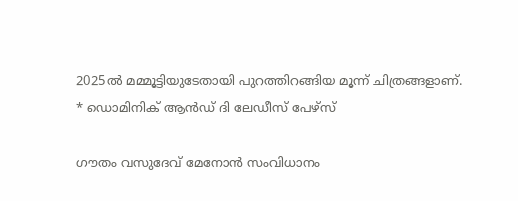2025ൽ മമ്മൂട്ടിയുടേതായി പുറത്തിറങ്ങിയ മൂന്ന് ചിത്രങ്ങളാണ്.
* ഡൊമിനിക് ആൻഡ് ദി ലേഡീസ് പേഴ്സ്

ഗൗതം വസുദേവ് മേനോൻ സംവിധാനം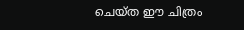ചെയ്ത ഈ ചിത്രം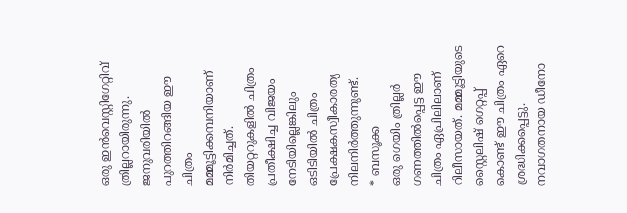ഒരു ഇൻവെസ്റ്റിഗേറ്റിവ് ത്രില്ലറായിരുന്നു. ജനുവരിയിൽ പുറത്തിറങ്ങിയ ഈ ചിത്രം മമ്മൂട്ടിക്കമ്പനിയാണ് നിർമിച്ചത്. തിയറ്ററുകളിൽ ചിത്രം പ്രതീക്ഷിച്ച വിജയം നേടിയില്ലെങ്കിലും ഒടിടിയിൽ ചിത്രം പ്രേക്ഷകസ്വീകാരത്യ നിലനിർത്തുന്നുണ്ട്.
* ബസൂക്ക
ഒരു ഗെയിം ത്രില്ലർ ഗണത്തിൽപ്പെട്ട ഈ ചിത്രം ഏപ്രിലിലാണ് റിലീസായത്. മമ്മൂട്ടിയുടെ സ്റ്റൈലിഷ് ഗെറ്റപ്പ് കൊണ്ട് ഈ ചിത്രം ഏറെ ശ്രദ്ധിക്കപ്പെട്ടു. നവാഗതനായ ഡീനോ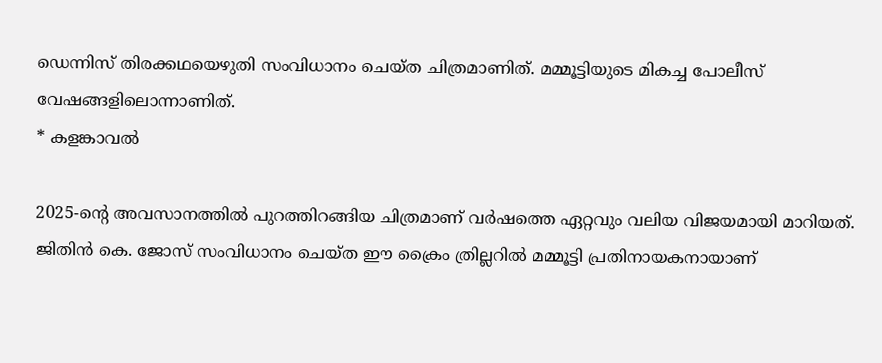ഡെന്നിസ് തിരക്കഥയെഴുതി സംവിധാനം ചെയ്ത ചിത്രമാണിത്. മമ്മൂട്ടിയുടെ മികച്ച പോലീസ് വേഷങ്ങളിലൊന്നാണിത്.
* കളങ്കാവൽ

2025-ന്റെ അവസാനത്തിൽ പുറത്തിറങ്ങിയ ചിത്രമാണ് വർഷത്തെ ഏറ്റവും വലിയ വിജയമായി മാറിയത്. ജിതിൻ കെ. ജോസ് സംവിധാനം ചെയ്ത ഈ ക്രൈം ത്രില്ലറിൽ മമ്മൂട്ടി പ്രതിനായകനായാണ്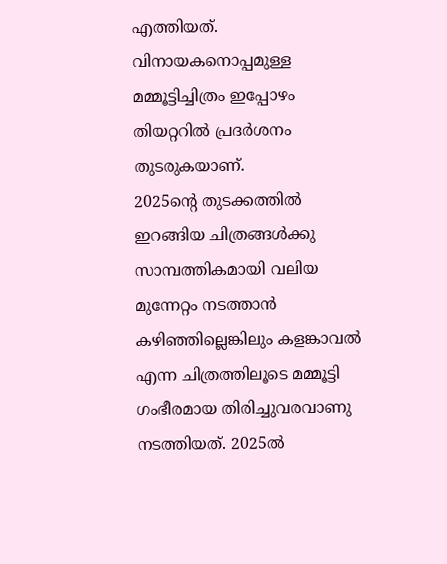എത്തിയത്. വിനായകനൊപ്പമുള്ള മമ്മൂട്ടിച്ചിത്രം ഇപ്പോഴം തിയറ്ററിൽ പ്രദർശനം തുടരുകയാണ്.
2025ന്റെ തുടക്കത്തിൽ ഇറങ്ങിയ ചിത്രങ്ങൾക്കു സാമ്പത്തികമായി വലിയ മുന്നേറ്റം നടത്താൻ കഴിഞ്ഞില്ലെങ്കിലും കളങ്കാവൽ എന്ന ചിത്രത്തിലൂടെ മമ്മൂട്ടി ഗംഭീരമായ തിരിച്ചുവരവാണു നടത്തിയത്. 2025ൽ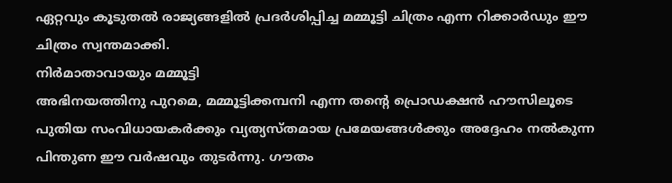ഏറ്റവും കൂടുതൽ രാജ്യങ്ങളിൽ പ്രദർശിപ്പിച്ച മമ്മൂട്ടി ചിത്രം എന്ന റിക്കാർഡും ഈ ചിത്രം സ്വന്തമാക്കി.
നിർമാതാവായും മമ്മൂട്ടി
അഭിനയത്തിനു പുറമെ, മമ്മൂട്ടിക്കമ്പനി എന്ന തന്റെ പ്രൊഡക്ഷൻ ഹൗസിലൂടെ പുതിയ സംവിധായകർക്കും വ്യത്യസ്തമായ പ്രമേയങ്ങൾക്കും അദ്ദേഹം നൽകുന്ന പിന്തുണ ഈ വർഷവും തുടർന്നു. ഗൗതം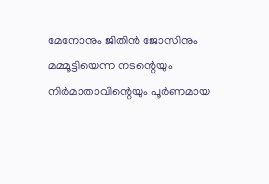മേനോനും ജിതിൻ ജോസിനും മമ്മൂട്ടിയെന്ന നടന്റെയും നിർമാതാവിന്റെയും പൂർണമായ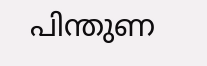പിന്തുണ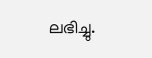ലഭിച്ചു.